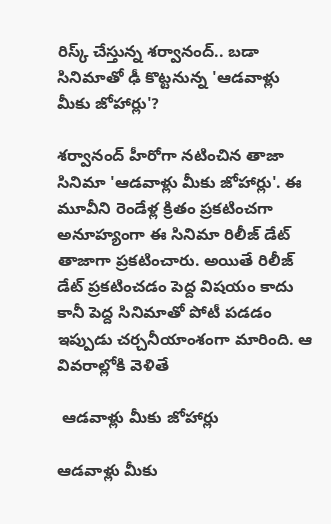రిస్క్ చేస్తున్న శర్వానంద్.. బడా సినిమాతో ఢీ కొట్టనున్న 'ఆడవాళ్లు మీకు జోహార్లు'?

శర్వానంద్ హీరోగా నటించిన తాజా సినిమా 'ఆడవాళ్లు మీకు జోహార్లు'. ఈ మూవీని రెండేళ్ల క్రితం ప్రకటించగా అనూహ్యంగా ఈ సినిమా రిలీజ్ డేట్ తాజాగా ప్రకటించారు. అయితే రిలీజ్ డేట్ ప్రకటించడం పెద్ద విషయం కాదు కానీ పెద్ద సినిమాతో పోటీ పడడం ఇప్పుడు చర్చనీయాంశంగా మారింది. ఆ వివరాల్లోకి వెళితే

 ఆడవాళ్లు మీకు జోహార్లు

ఆడవాళ్లు మీకు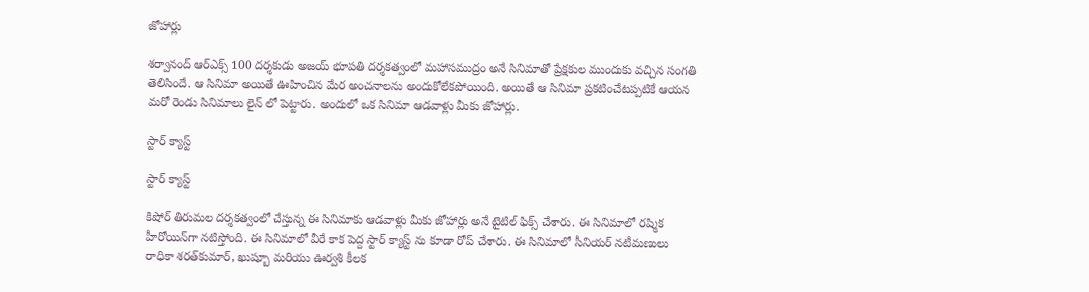జోహార్లు

శర్వానంద్ ఆర్ఎక్స్ 100 దర్శకుడు అజయ్ భూపతి దర్శకత్వంలో మహాసముద్రం అనే సినిమాతో ప్రేక్షకుల ముందుకు వచ్చిన సంగతి తెలిసిందే. ఆ సినిమా అయితే ఊహించిన మేర అంచనాలను అందుకోలేకపోయింది. అయితే ఆ సినిమా ప్రకటించేటప్పటికే ఆయన మరో రెండు సినిమాలు లైన్ లో పెట్టారు. అందులో ఒక సినిమా ఆడవాళ్లు మీకు జోహార్లు.

స్టార్ క్యాస్ట్

స్టార్ క్యాస్ట్

కిషోర్ తిరుమల దర్శకత్వంలో చేస్తున్న ఈ సినిమాకు ఆడవాళ్లు మీకు జోహార్లు అనే టైటిల్ ఫిక్స్ చేశారు. ఈ సినిమాలో రష్మిక హీరోయిన్‌గా నటిస్తోంది. ఈ సినిమాలో వీరే కాక పెద్ద స్టార్ క్యాస్ట్ ను కూడా రోప్ చేశారు. ఈ సినిమాలో సీనియర్ నటీమణులు రాధికా శరత్‌కుమార్, ఖుష్బూ మరియు ఊర్వశి కీలక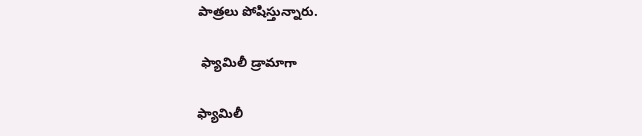పాత్రలు పోషిస్తున్నారు.

 ఫ్యామిలీ డ్రామాగా

ఫ్యామిలీ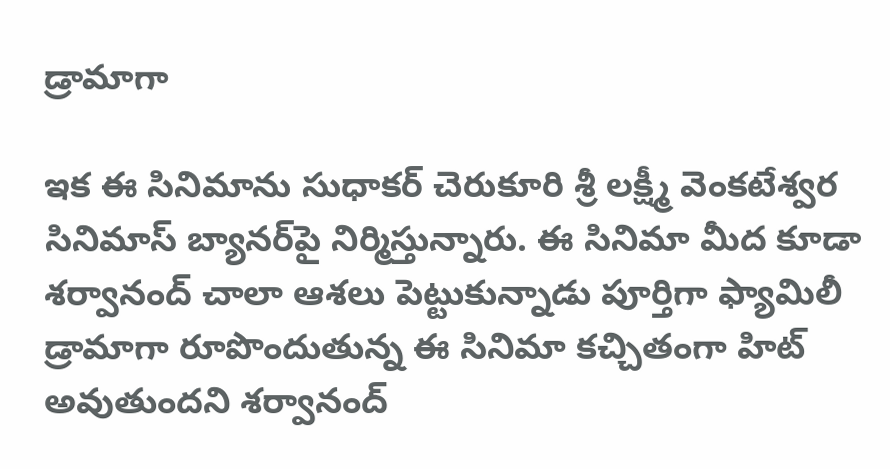డ్రామాగా

ఇక ఈ సినిమాను సుధాకర్ చెరుకూరి శ్రీ లక్ష్మీ వెంకటేశ్వర సినిమాస్ బ్యానర్‌పై నిర్మిస్తున్నారు. ఈ సినిమా మీద కూడా శర్వానంద్ చాలా ఆశలు పెట్టుకున్నాడు పూర్తిగా ఫ్యామిలీ డ్రామాగా రూపొందుతున్న ఈ సినిమా కచ్చితంగా హిట్ అవుతుందని శర్వానంద్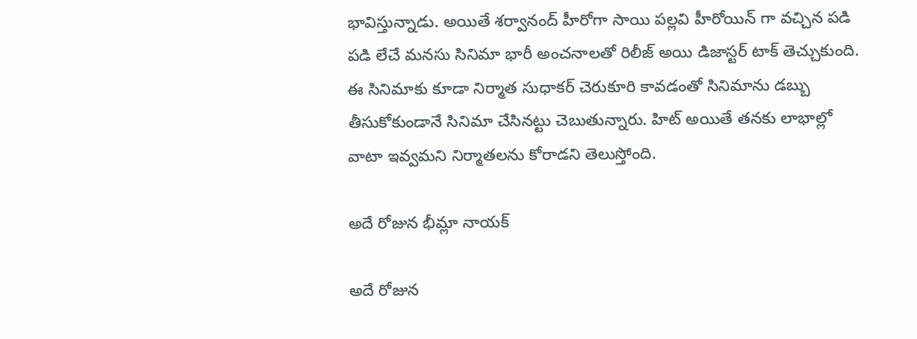భావిస్తున్నాడు. అయితే శర్వానంద్ హీరోగా సాయి పల్లవి హీరోయిన్ గా వచ్చిన పడి పడి లేచే మనసు సినిమా భారీ అంచనాలతో రిలీజ్ అయి డిజాస్టర్ టాక్ తెచ్చుకుంది. ఈ సినిమాకు కూడా నిర్మాత సుధాకర్ చెరుకూరి కావడంతో సినిమాను డబ్బు తీసుకోకుండానే సినిమా చేసినట్టు చెబుతున్నారు. హిట్ అయితే తనకు లాభాల్లో వాటా ఇవ్వమని నిర్మాతలను కోరాడని తెలుస్తోంది.

అదే రోజున భీమ్లా నాయక్

అదే రోజున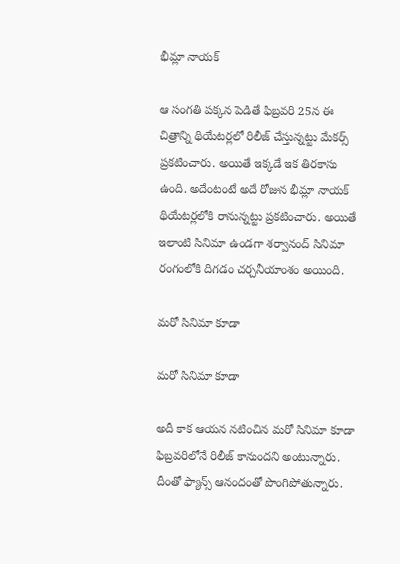భీమ్లా నాయక్

ఆ సంగతి పక్కన పెడితే ఫిబ్రవరి 25న ఈ చిత్రాన్ని థియేటర్లలో రిలీజ్ చేస్తున్నట్టు మేకర్స్ ప్రకటించారు. అయితే ఇక్కడే ఇక తిరకాసు ఉంది. అదేంటంటే అదే రోజున భీమ్లా నాయక్ థియేటర్లలోకి రానున్నట్టు ప్రకటించారు. అయితే ఇలాంటి సినిమా ఉండగా శర్వానంద్ సినిమా రంగంలోకి దిగడం చర్చనీయాంశం అయింది.

మరో సినిమా కూడా

మరో సినిమా కూడా

అదీ కాక ఆయన నటించిన మరో సినిమా కూడా ఫిబ్రవరిలోనే రిలీజ్ కానుందని అంటున్నారు. దీంతో ఫ్యాన్స్ ఆనందంతో పొంగిపోతున్నారు.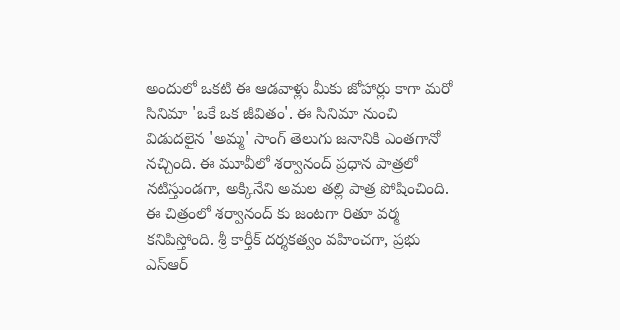అందులో ఒకటి ఈ ఆడవాళ్లు మీకు జోహార్లు కాగా మరో సినిమా 'ఒకే ఒక జీవితం'. ఈ సినిమా నుంచి విడుదలైన 'అమ్మ' సాంగ్ తెలుగు జనానికి ఎంతగానో నచ్చింది. ఈ మూవీలో శర్వానంద్ ప్రధాన పాత్రలో నటిస్తుండగా, అక్కినేని అమల తల్లి పాత్ర పోషించింది. ఈ చిత్రంలో శర్వానంద్ కు జంటగా రితూ వర్మ కనిపిస్తోంది. శ్రీ కార్తీక్ దర్శకత్వం వహించగా, ప్రభు ఎస్ఆర్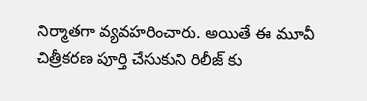నిర్మాతగా వ్యవహరించారు. అయితే ఈ మూవీ చిత్రీకరణ పూర్తి చేసుకుని రిలీజ్ కు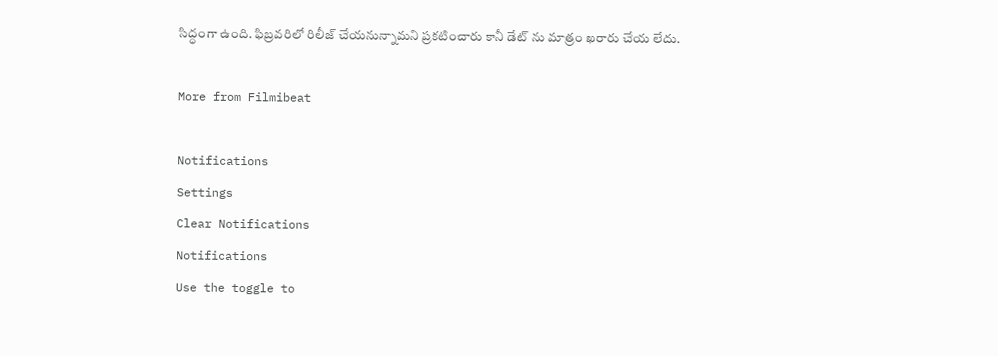సిద్ధంగా ఉంది. ఫిబ్రవరిలో రిలీజ్ చేయనున్నామని ప్రకటించారు కానీ డేట్ ను మాత్రం ఖరారు చేయ లేదు.

More from Filmibeat

Notifications
Settings
Clear Notifications
Notifications
Use the toggle to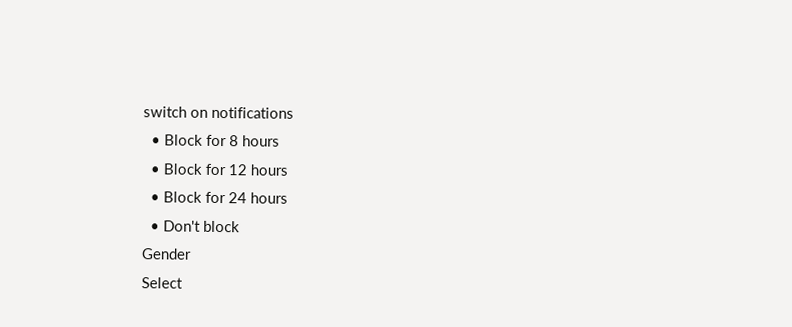switch on notifications
  • Block for 8 hours
  • Block for 12 hours
  • Block for 24 hours
  • Don't block
Gender
Select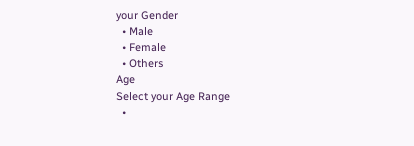your Gender
  • Male
  • Female
  • Others
Age
Select your Age Range
  •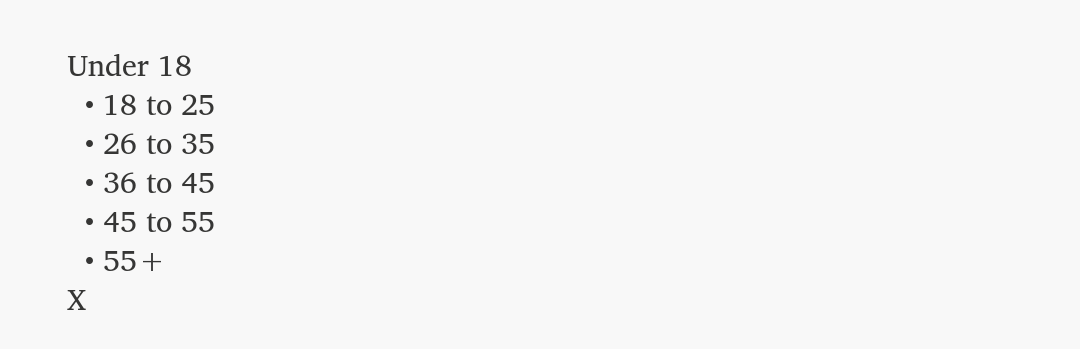Under 18
  • 18 to 25
  • 26 to 35
  • 36 to 45
  • 45 to 55
  • 55+
X